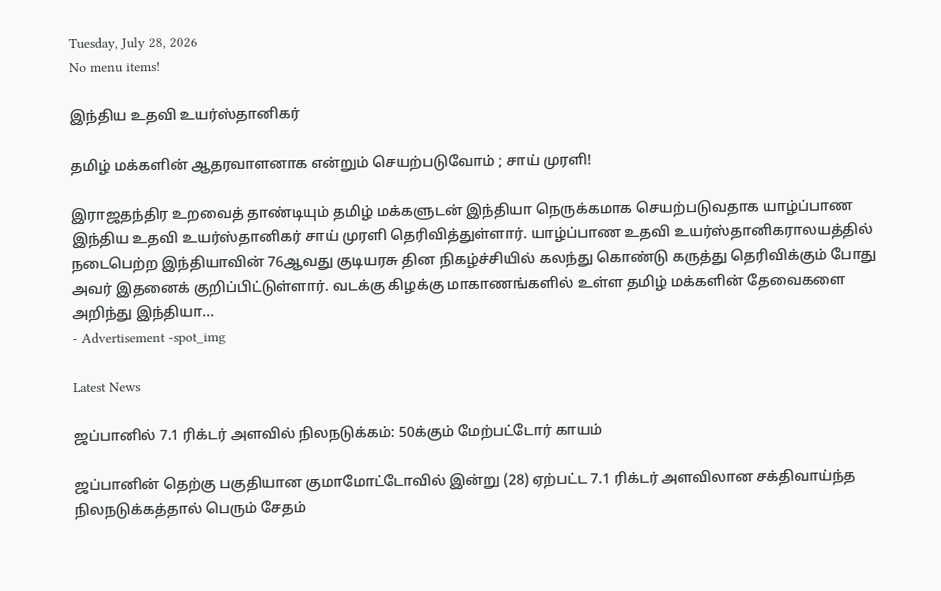Tuesday, July 28, 2026
No menu items!

இந்திய உதவி உயர்ஸ்தானிகர்

தமிழ் மக்களின் ஆதரவாளனாக என்றும் செயற்படுவோம் ; சாய் முரளி!

இராஜதந்திர உறவைத் தாண்டியும் தமிழ் மக்களுடன் இந்தியா நெருக்கமாக செயற்படுவதாக யாழ்ப்பாண இந்திய உதவி உயர்ஸ்தானிகர் சாய் முரளி தெரிவித்துள்ளார். யாழ்ப்பாண உதவி உயர்ஸ்தானிகராலயத்தில் நடைபெற்ற இந்தியாவின் 76ஆவது குடியரசு தின நிகழ்ச்சியில் கலந்து கொண்டு கருத்து தெரிவிக்கும் போது அவர் இதனைக் குறிப்பிட்டுள்ளார். வடக்கு கிழக்கு மாகாணங்களில் உள்ள தமிழ் மக்களின் தேவைகளை அறிந்து இந்தியா...
- Advertisement -spot_img

Latest News

ஜப்பானில் 7.1 ரிக்டர் அளவில் நிலநடுக்கம்: 50க்கும் மேற்பட்டோர் காயம்

ஜப்பானின் தெற்கு பகுதியான குமாமோட்டோவில் இன்று (28) ஏற்பட்ட 7.1 ரிக்டர் அளவிலான சக்திவாய்ந்த நிலநடுக்கத்தால் பெரும் சேதம்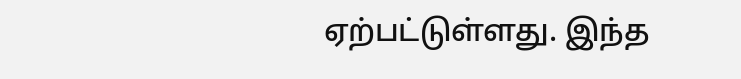ஏற்பட்டுள்ளது. இந்த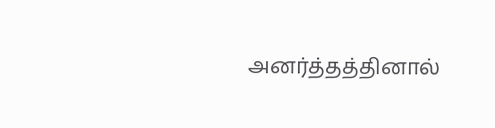அனர்த்தத்தினால்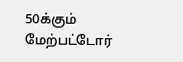50க்கும் மேற்பட்டோர்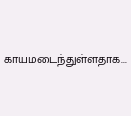காயமடைந்துள்ளதாக...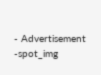- Advertisement -spot_img